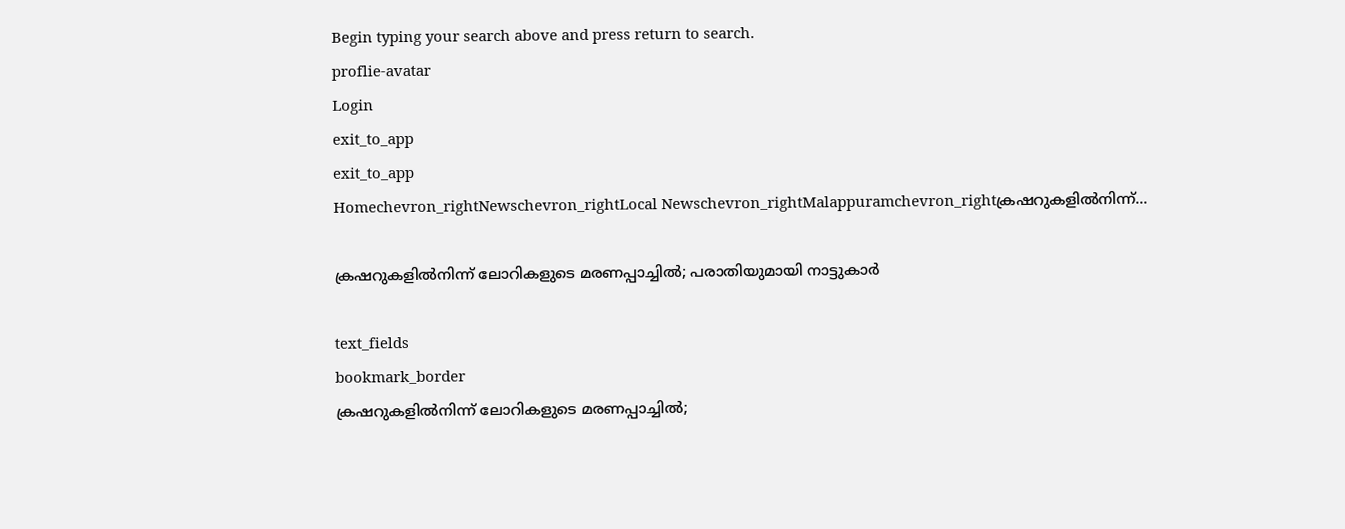Begin typing your search above and press return to search.
proflie-avatar
Login
exit_to_app
exit_to_app
Homechevron_rightNewschevron_rightLocal Newschevron_rightMalappuramchevron_rightക്രഷറുകളില്‍നിന്ന്...

ക്രഷറുകളില്‍നിന്ന് ലോറികളുടെ മരണപ്പാച്ചില്‍; പരാതിയുമായി നാട്ടുകാര്‍

text_fields
bookmark_border
ക്രഷറുകളില്‍നിന്ന് ലോറികളുടെ മരണപ്പാച്ചില്‍;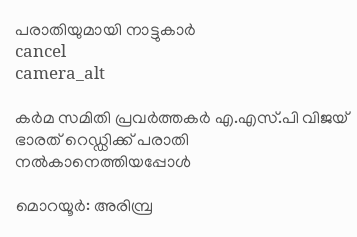പരാതിയുമായി നാട്ടുകാര്‍
cancel
camera_alt

കര്‍മ സമിതി പ്രവര്‍ത്തകര്‍ എ.എസ്.പി വിജയ് ഭാരത് റെഡ്ഡിക്ക് പരാതി നല്‍കാനെത്തിയപ്പോള്‍

മൊറയൂര്‍: അരിമ്പ്ര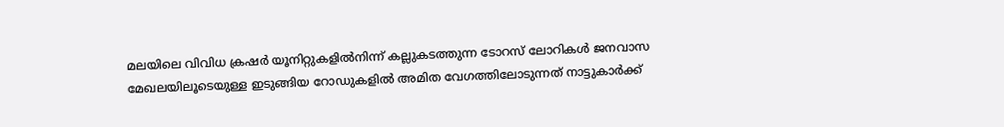മലയിലെ വിവിധ ക്രഷര്‍ യൂനിറ്റുകളില്‍നിന്ന് കല്ലുകടത്തുന്ന ടോറസ് ലോറികള്‍ ജനവാസ മേഖലയിലൂടെയുള്ള ഇടുങ്ങിയ റോഡുകളില്‍ അമിത വേഗത്തിലോടുന്നത് നാട്ടുകാര്‍ക്ക്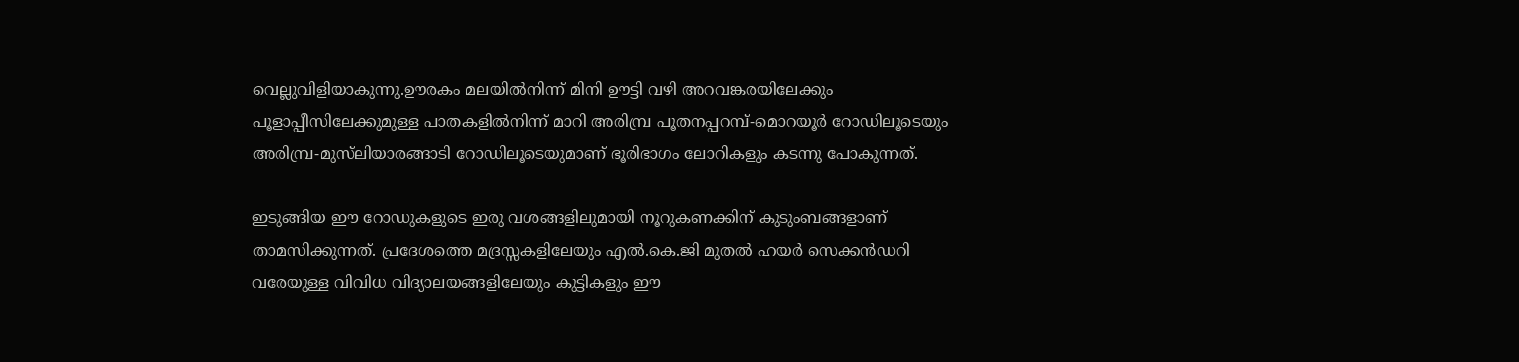വെല്ലുവിളിയാകുന്നു.ഊരകം മലയില്‍നിന്ന് മിനി ഊട്ടി വഴി അറവങ്കരയിലേക്കും പൂളാപ്പീസിലേക്കുമുള്ള പാതകളില്‍നിന്ന് മാറി അരിമ്പ്ര പൂതനപ്പറമ്പ്-മൊറയൂര്‍ റോഡിലൂടെയും അരിമ്പ്ര-മുസ്‍ലിയാരങ്ങാടി റോഡിലൂടെയുമാണ് ഭൂരിഭാഗം ലോറികളും കടന്നു പോകുന്നത്.

ഇടുങ്ങിയ ഈ റോഡുകളുടെ ഇരു വശങ്ങളിലുമായി നൂറുകണക്കിന് കുടുംബങ്ങളാണ് താമസിക്കുന്നത്. പ്രദേശത്തെ മദ്രസ്സകളിലേയും എല്‍.കെ.ജി മുതല്‍ ഹയര്‍ സെക്കന്‍ഡറി വരേയുള്ള വിവിധ വിദ്യാലയങ്ങളിലേയും കുട്ടികളും ഈ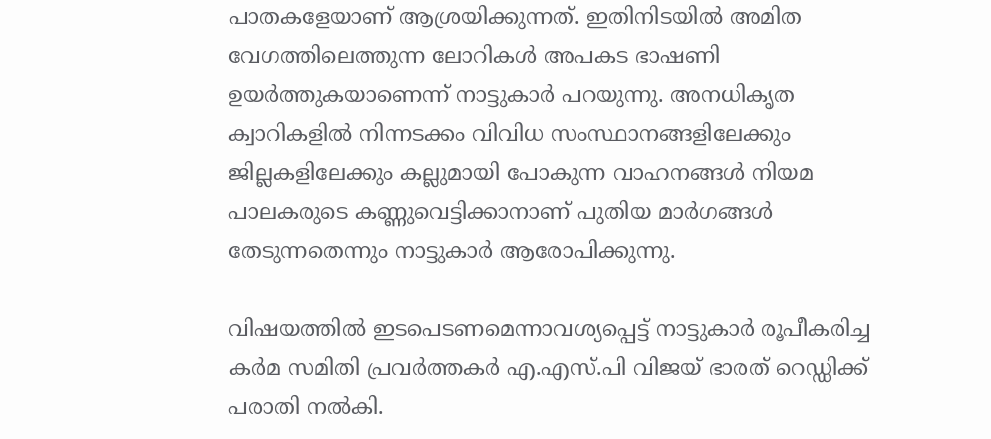പാതകളേയാണ് ആശ്രയിക്കുന്നത്. ഇതിനിടയില്‍ അമിത വേഗത്തിലെത്തുന്ന ലോറികള്‍ അപകട ഭാഷണി ഉയര്‍ത്തുകയാണെന്ന് നാട്ടുകാര്‍ പറയുന്നു. അനധികൃത ക്വാറികളില്‍ നിന്നടക്കം വിവിധ സംസ്ഥാനങ്ങളിലേക്കും ജില്ലകളിലേക്കും കല്ലുമായി പോകുന്ന വാഹനങ്ങള്‍ നിയമ പാലകരുടെ കണ്ണുവെട്ടിക്കാനാണ് പുതിയ മാര്‍ഗങ്ങള്‍ തേടുന്നതെന്നും നാട്ടുകാര്‍ ആരോപിക്കുന്നു.

വിഷയത്തില്‍ ഇടപെടണമെന്നാവശ്യപ്പെട്ട് നാട്ടുകാര്‍ രൂപീകരിച്ച കര്‍മ സമിതി പ്രവര്‍ത്തകര്‍ എ.എസ്.പി വിജയ് ഭാരത് റെഡ്ഡിക്ക് പരാതി നല്‍കി.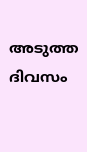അടുത്ത ദിവസം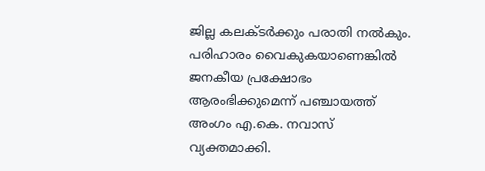ജില്ല കലക്ടര്‍ക്കും പരാതി നല്‍കും. പരിഹാരം വൈകുകയാണെങ്കില്‍ ജനകീയ പ്രക്ഷോഭം ആരംഭിക്കുമെന്ന് പഞ്ചായത്ത് അംഗം എ.കെ. നവാസ് വ്യക്തമാക്കി.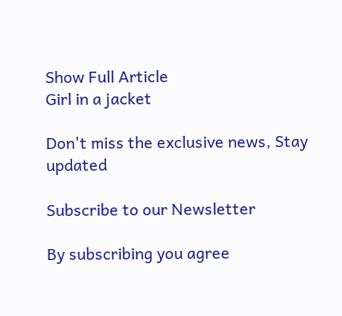Show Full Article
Girl in a jacket

Don't miss the exclusive news, Stay updated

Subscribe to our Newsletter

By subscribing you agree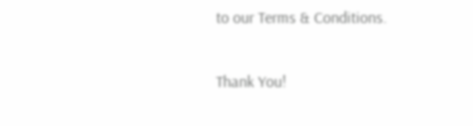to our Terms & Conditions.

Thank You!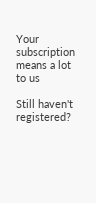Your subscription means a lot to us

Still haven't registered?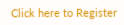Click here to Register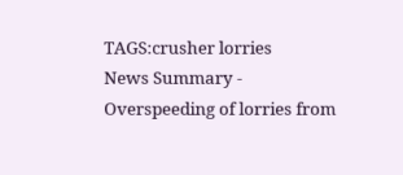TAGS:crusher lorries
News Summary - Overspeeding of lorries from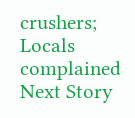crushers; Locals complained
Next Story